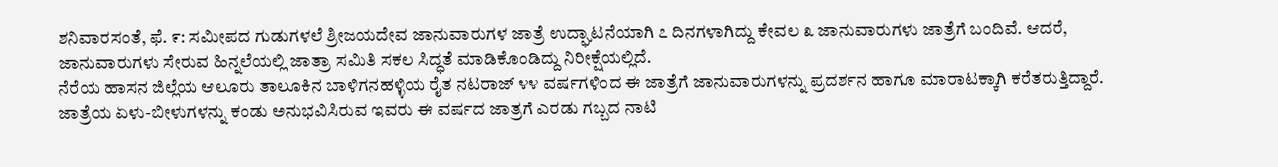ಶನಿವಾರಸಂತೆ, ಫೆ. ೯: ಸಮೀಪದ ಗುಡುಗಳಲೆ ಶ್ರೀಜಯದೇವ ಜಾನುವಾರುಗಳ ಜಾತ್ರೆ ಉದ್ಘಾಟನೆಯಾಗಿ ೭ ದಿನಗಳಾಗಿದ್ದು ಕೇವಲ ೩ ಜಾನುವಾರುಗಳು ಜಾತ್ರೆಗೆ ಬಂದಿವೆ. ಆದರೆ, ಜಾನುವಾರುಗಳು ಸೇರುವ ಹಿನ್ನಲೆಯಲ್ಲಿ ಜಾತ್ರಾ ಸಮಿತಿ ಸಕಲ ಸಿದ್ಧತೆ ಮಾಡಿಕೊಂಡಿದ್ದು ನಿರೀಕ್ಷೆಯಲ್ಲಿದೆ.
ನೆರೆಯ ಹಾಸನ ಜಿಲ್ಲೆಯ ಆಲೂರು ತಾಲೂಕಿನ ಬಾಳಿಗನಹಳ್ಳಿಯ ರೈತ ನಟರಾಜ್ ೪೪ ವರ್ಷಗಳಿಂದ ಈ ಜಾತ್ರೆಗೆ ಜಾನುವಾರುಗಳನ್ನು ಪ್ರದರ್ಶನ ಹಾಗೂ ಮಾರಾಟಕ್ಕಾಗಿ ಕರೆತರುತ್ತಿದ್ದಾರೆ. ಜಾತ್ರೆಯ ಏಳು-ಬೀಳುಗಳನ್ನು ಕಂಡು ಅನುಭವಿಸಿರುವ ಇವರು ಈ ವರ್ಷದ ಜಾತ್ರಗೆ ಎರಡು ಗಬ್ಬದ ನಾಟಿ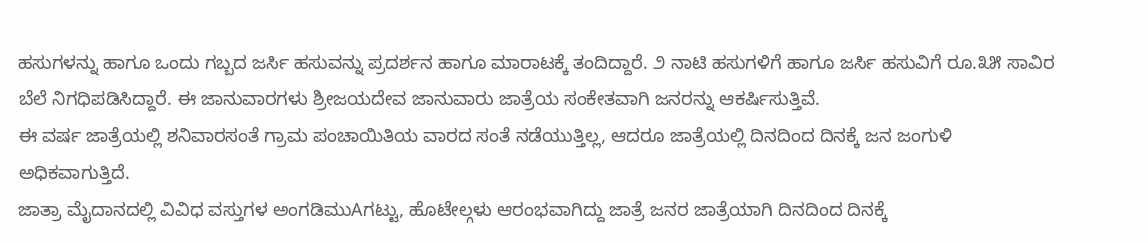ಹಸುಗಳನ್ನು ಹಾಗೂ ಒಂದು ಗಬ್ಬದ ಜರ್ಸಿ ಹಸುವನ್ನು ಪ್ರದರ್ಶನ ಹಾಗೂ ಮಾರಾಟಕ್ಕೆ ತಂದಿದ್ದಾರೆ. ೨ ನಾಟಿ ಹಸುಗಳಿಗೆ ಹಾಗೂ ಜರ್ಸಿ ಹಸುವಿಗೆ ರೂ.೩೫ ಸಾವಿರ ಬೆಲೆ ನಿಗಧಿಪಡಿಸಿದ್ದಾರೆ. ಈ ಜಾನುವಾರಗಳು ಶ್ರೀಜಯದೇವ ಜಾನುವಾರು ಜಾತ್ರೆಯ ಸಂಕೇತವಾಗಿ ಜನರನ್ನು ಆಕರ್ಷಿಸುತ್ತಿವೆ.
ಈ ವರ್ಷ ಜಾತ್ರೆಯಲ್ಲಿ ಶನಿವಾರಸಂತೆ ಗ್ರಾಮ ಪಂಚಾಯಿತಿಯ ವಾರದ ಸಂತೆ ನಡೆಯುತ್ತಿಲ್ಲ, ಆದರೂ ಜಾತ್ರೆಯಲ್ಲಿ ದಿನದಿಂದ ದಿನಕ್ಕೆ ಜನ ಜಂಗುಳಿ ಅಧಿಕವಾಗುತ್ತಿದೆ.
ಜಾತ್ರಾ ಮೈದಾನದಲ್ಲಿ ವಿವಿಧ ವಸ್ತುಗಳ ಅಂಗಡಿಮುAಗಟ್ಟು, ಹೊಟೇಲ್ಗಳು ಆರಂಭವಾಗಿದ್ದು ಜಾತ್ರೆ ಜನರ ಜಾತ್ರೆಯಾಗಿ ದಿನದಿಂದ ದಿನಕ್ಕೆ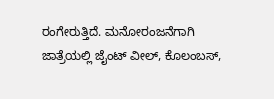ರಂಗೇರುತ್ತಿದೆ. ಮನೋರಂಜನೆಗಾಗಿ ಜಾತ್ರೆಯಲ್ಲಿ ಜೈಂಟ್ ವೀಲ್, ಕೊಲಂಬಸ್,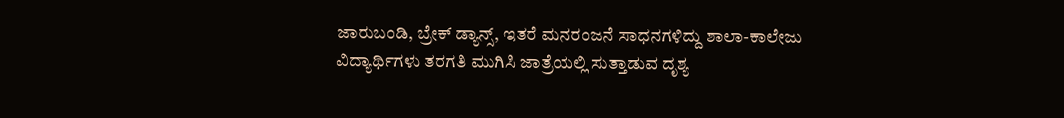ಜಾರುಬಂಡಿ, ಬ್ರೇಕ್ ಡ್ಯಾನ್ಸ್, ಇತರೆ ಮನರಂಜನೆ ಸಾಧನಗಳಿದ್ದು ಶಾಲಾ-ಕಾಲೇಜು ವಿದ್ಯಾರ್ಥಿಗಳು ತರಗತಿ ಮುಗಿಸಿ ಜಾತ್ರೆಯಲ್ಲಿ ಸುತ್ತಾಡುವ ದೃಶ್ಯ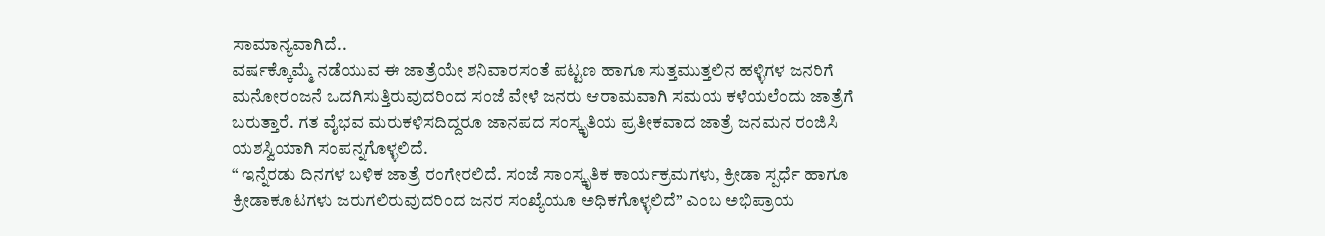ಸಾಮಾನ್ಯವಾಗಿದೆ..
ವರ್ಷಕ್ಕೊಮ್ಮೆ ನಡೆಯುವ ಈ ಜಾತ್ರೆಯೇ ಶನಿವಾರಸಂತೆ ಪಟ್ಟಣ ಹಾಗೂ ಸುತ್ತಮುತ್ತಲಿನ ಹಳ್ಳಿಗಳ ಜನರಿಗೆ ಮನೋರಂಜನೆ ಒದಗಿಸುತ್ತಿರುವುದರಿಂದ ಸಂಜೆ ವೇಳೆ ಜನರು ಆರಾಮವಾಗಿ ಸಮಯ ಕಳೆಯಲೆಂದು ಜಾತ್ರೆಗೆ ಬರುತ್ತಾರೆ. ಗತ ವೈಭವ ಮರುಕಳಿಸದಿದ್ದರೂ ಜಾನಪದ ಸಂಸ್ಕೃತಿಯ ಪ್ರತೀಕವಾದ ಜಾತ್ರೆ ಜನಮನ ರಂಜಿಸಿ ಯಶಸ್ವಿಯಾಗಿ ಸಂಪನ್ನಗೊಳ್ಳಲಿದೆ.
“ ಇನ್ನೆರಡು ದಿನಗಳ ಬಳಿಕ ಜಾತ್ರೆ ರಂಗೇರಲಿದೆ. ಸಂಜೆ ಸಾಂಸ್ಕೃತಿಕ ಕಾರ್ಯಕ್ರಮಗಳು, ಕ್ರೀಡಾ ಸ್ಪರ್ಧೆ ಹಾಗೂ ಕ್ರೀಡಾಕೂಟಗಳು ಜರುಗಲಿರುವುದರಿಂದ ಜನರ ಸಂಖ್ಯೆಯೂ ಅಧಿಕಗೊಳ್ಳಲಿದೆ’’ ಎಂಬ ಅಭಿಪ್ರಾಯ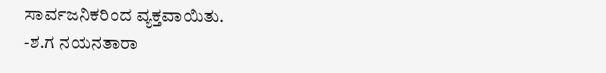ಸಾರ್ವಜನಿಕರಿಂದ ವ್ಯಕ್ತವಾಯಿತು.
-ಶ.ಗ ನಯನತಾರಾ